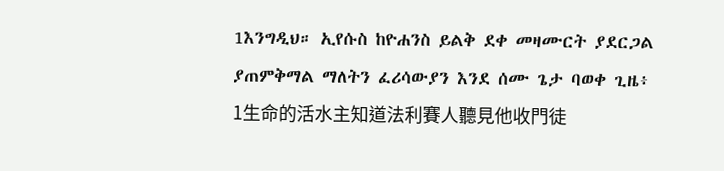1እንግዲህ። ኢየሱስ ከዮሐንስ ይልቅ ደቀ መዛሙርት ያደርጋል ያጠምቅማል ማለትን ፈሪሳውያን እንደ ሰሙ ጌታ ባወቀ ጊዜ፥
1生命的活水主知道法利賽人聽見他收門徒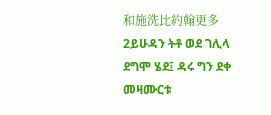和施洗比約翰更多
2ይሁዳን ትቶ ወደ ገሊላ ደግሞ ሄደ፤ ዳሩ ግን ደቀ መዛሙርቱ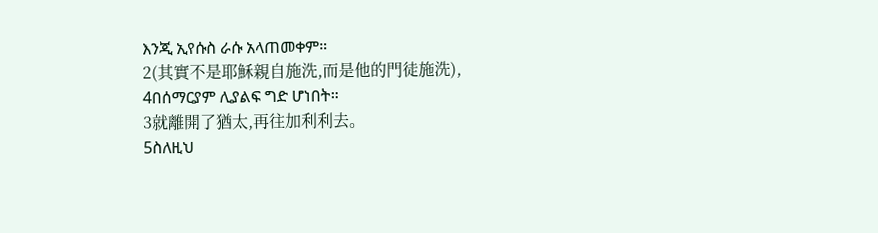እንጂ ኢየሱስ ራሱ አላጠመቀም።
2(其實不是耶穌親自施洗,而是他的門徒施洗),
4በሰማርያም ሊያልፍ ግድ ሆነበት።
3就離開了猶太,再往加利利去。
5ስለዚህ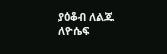ያዕቆብ ለልጁ ለዮሴፍ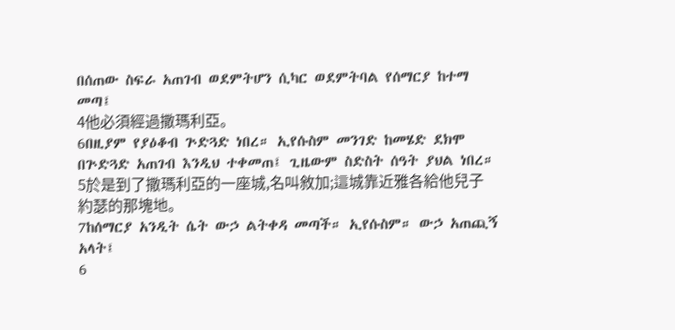በሰጠው ስፍራ አጠገብ ወደምትሆን ሲካር ወደምትባል የሰማርያ ከተማ መጣ፤
4他必須經過撒瑪利亞。
6በዚያም የያዕቆብ ጕድጓድ ነበረ። ኢየሱስም መንገድ ከመሄድ ደክሞ በጕድጓድ አጠገብ እንዲህ ተቀመጠ፤ ጊዜውም ስድስት ሰዓት ያህል ነበረ።
5於是到了撒瑪利亞的一座城,名叫敘加;這城靠近雅各給他兒子約瑟的那塊地。
7ከሰማርያ አንዲት ሴት ውኃ ልትቀዳ መጣች። ኢየሱስም። ውኃ አጠጪኝ አላት፤
6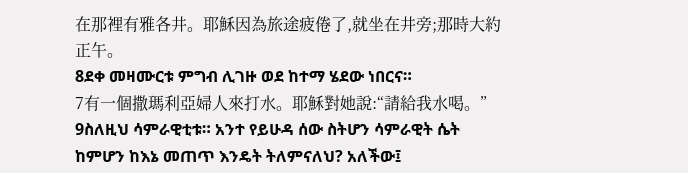在那裡有雅各井。耶穌因為旅途疲倦了,就坐在井旁;那時大約正午。
8ደቀ መዛሙርቱ ምግብ ሊገዙ ወደ ከተማ ሄደው ነበርና።
7有一個撒瑪利亞婦人來打水。耶穌對她說:“請給我水喝。”
9ስለዚህ ሳምራዊቲቱ። አንተ የይሁዳ ሰው ስትሆን ሳምራዊት ሴት ከምሆን ከእኔ መጠጥ እንዴት ትለምናለህ? አለችው፤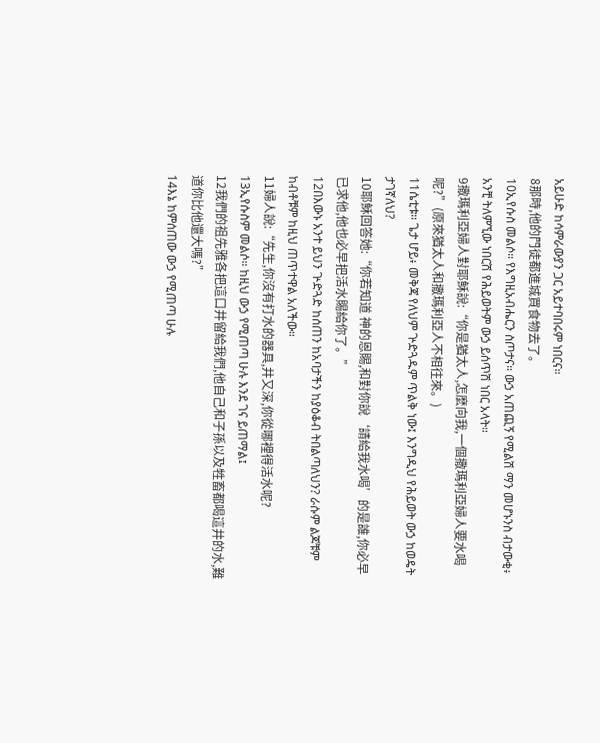አይሁድ ከሳምራውያን ጋር አይተባበሩም ነበርና።
8那時,他的門徒都進城買食物去了。
10ኢየሱስ መልሶ። የእግዚአብሔርን ስጦታና። ውኃ አጠጪኝ የሚልሽ ማን መሆኑንስ ብታውቂ፥ አንቺ ትለምኚው ነበርሽ የሕይወትም ውኃ ይሰጥሽ ነበር አላት።
9撒瑪利亞婦人對耶穌說:“你是猶太人,怎麼向我,一個撒瑪利亞婦人要水喝呢?”(原來猶太人和撒瑪利亞人不相往來。)
11ሴቲቱ። ጌታ ሆይ፥ መቅጃ የለህም ጕድጓዱም ጥልቅ ነው፤ እንግዲህ የሕይወት ውኃ ከወዴት ታገኛለህ?
10耶穌回答她:“你若知道 神的恩賜,和對你說‘請給我水喝’的是誰,你必早已求他,他也必早把活水賜給你了。”
12በእውኑ አንተ ይህን ጕድጓድ ከሰጠን ከአባታችን ከያዕቆብ ትበልጣለህን? ራሱም ልጆቹም ከብቶቹም ከዚህ ጠጥተዋል አለችው።
11婦人說:“先生,你沒有打水的器具,井又深,你從哪裡得活水呢?
13ኢየሱስም መልሶ። ከዚህ ውኃ የሚጠጣ ሁሉ እንደ ገና ይጠማል፤
12我們的祖先雅各把這口井留給我們,他自己和子孫以及牲畜都喝這井的水,難道你比他還大嗎?”
14እኔ ከምሰጠው ውኃ የሚጠጣ ሁሉ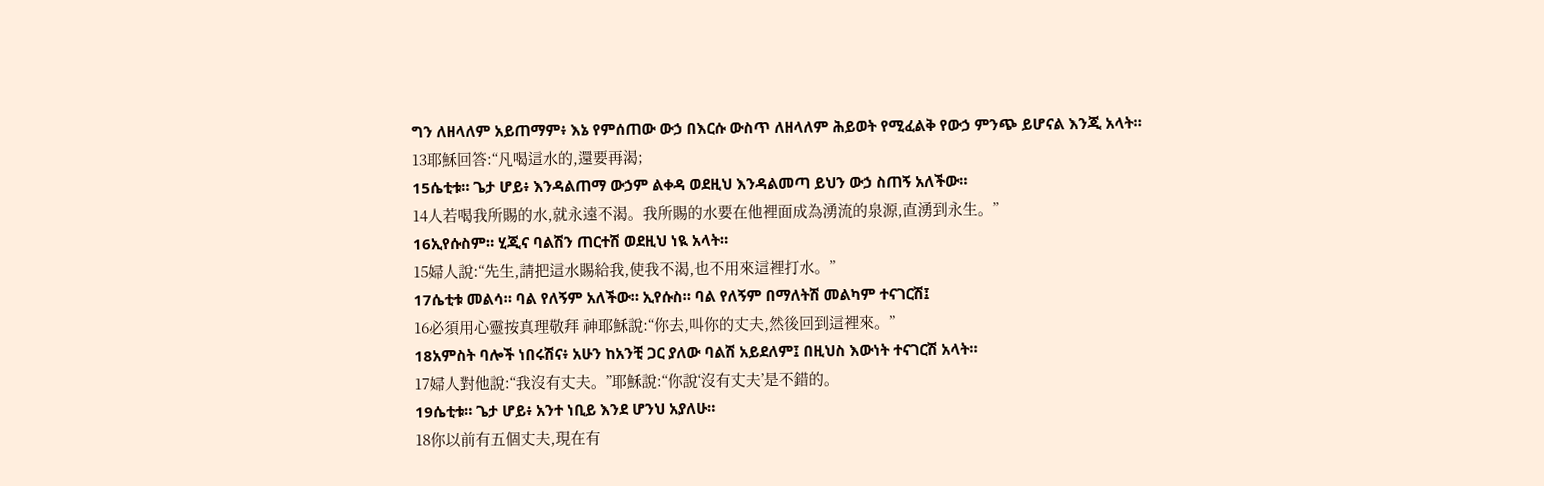ግን ለዘላለም አይጠማም፥ እኔ የምሰጠው ውኃ በእርሱ ውስጥ ለዘላለም ሕይወት የሚፈልቅ የውኃ ምንጭ ይሆናል እንጂ አላት።
13耶穌回答:“凡喝這水的,還要再渴;
15ሴቲቱ። ጌታ ሆይ፥ እንዳልጠማ ውኃም ልቀዳ ወደዚህ እንዳልመጣ ይህን ውኃ ስጠኝ አለችው።
14人若喝我所賜的水,就永遠不渴。我所賜的水要在他裡面成為湧流的泉源,直湧到永生。”
16ኢየሱስም። ሂጂና ባልሽን ጠርተሽ ወደዚህ ነዪ አላት።
15婦人說:“先生,請把這水賜給我,使我不渴,也不用來這裡打水。”
17ሴቲቱ መልሳ። ባል የለኝም አለችው። ኢየሱስ። ባል የለኝም በማለትሽ መልካም ተናገርሽ፤
16必須用心靈按真理敬拜 神耶穌說:“你去,叫你的丈夫,然後回到這裡來。”
18አምስት ባሎች ነበሩሽና፥ አሁን ከአንቺ ጋር ያለው ባልሽ አይደለም፤ በዚህስ እውነት ተናገርሽ አላት።
17婦人對他說:“我沒有丈夫。”耶穌說:“你說‘沒有丈夫’是不錯的。
19ሴቲቱ። ጌታ ሆይ፥ አንተ ነቢይ እንደ ሆንህ አያለሁ።
18你以前有五個丈夫,現在有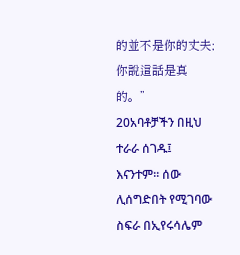的並不是你的丈夫;你說這話是真的。”
20አባቶቻችን በዚህ ተራራ ሰገዱ፤ እናንተም። ሰው ሊሰግድበት የሚገባው ስፍራ በኢየሩሳሌም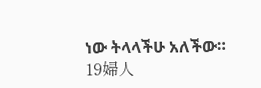ነው ትላላችሁ አለችው።
19婦人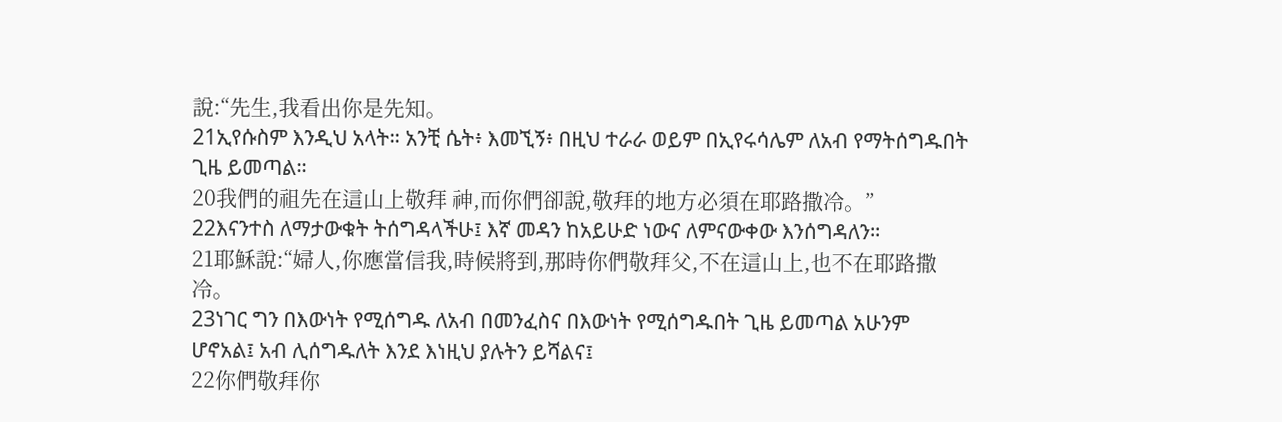說:“先生,我看出你是先知。
21ኢየሱስም እንዲህ አላት። አንቺ ሴት፥ እመኚኝ፥ በዚህ ተራራ ወይም በኢየሩሳሌም ለአብ የማትሰግዱበት ጊዜ ይመጣል።
20我們的祖先在這山上敬拜 神,而你們卻說,敬拜的地方必須在耶路撒冷。”
22እናንተስ ለማታውቁት ትሰግዳላችሁ፤ እኛ መዳን ከአይሁድ ነውና ለምናውቀው እንሰግዳለን።
21耶穌說:“婦人,你應當信我,時候將到,那時你們敬拜父,不在這山上,也不在耶路撒冷。
23ነገር ግን በእውነት የሚሰግዱ ለአብ በመንፈስና በእውነት የሚሰግዱበት ጊዜ ይመጣል አሁንም ሆኖአል፤ አብ ሊሰግዱለት እንደ እነዚህ ያሉትን ይሻልና፤
22你們敬拜你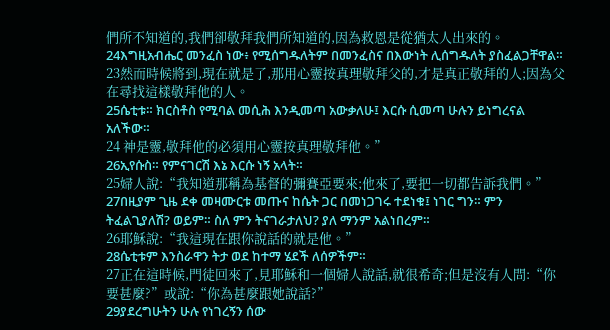們所不知道的,我們卻敬拜我們所知道的,因為救恩是從猶太人出來的。
24እግዚአብሔር መንፈስ ነው፥ የሚሰግዱለትም በመንፈስና በእውነት ሊሰግዱለት ያስፈልጋቸዋል።
23然而時候將到,現在就是了,那用心靈按真理敬拜父的,才是真正敬拜的人;因為父在尋找這樣敬拜他的人。
25ሴቲቱ። ክርስቶስ የሚባል መሲሕ እንዲመጣ አውቃለሁ፤ እርሱ ሲመጣ ሁሉን ይነግረናል አለችው።
24 神是靈,敬拜他的必須用心靈按真理敬拜他。”
26ኢየሱስ። የምናገርሽ እኔ እርሱ ነኝ አላት።
25婦人說:“我知道那稱為基督的彌賽亞要來;他來了,要把一切都告訴我們。”
27በዚያም ጊዜ ደቀ መዛሙርቱ መጡና ከሴት ጋር በመነጋገሩ ተደነቁ፤ ነገር ግን። ምን ትፈልጊያለሽ? ወይም። ስለ ምን ትናገራታለህ? ያለ ማንም አልነበረም።
26耶穌說:“我這現在跟你說話的就是他。”
28ሴቲቱም እንስራዋን ትታ ወደ ከተማ ሄደች ለሰዎችም።
27正在這時候,門徒回來了,見耶穌和一個婦人說話,就很希奇;但是沒有人問:“你要甚麼?”或說:“你為甚麼跟她說話?”
29ያደረግሁትን ሁሉ የነገረኝን ሰው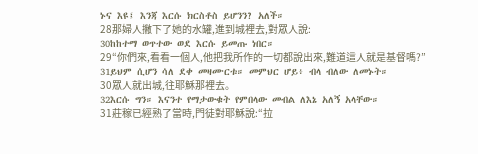ኑና እዩ፤ እንጃ እርሱ ክርስቶስ ይሆንን? አለች።
28那婦人撇下了她的水罐,進到城裡去,對眾人說:
30ከከተማ ወጥተው ወደ እርሱ ይመጡ ነበር።
29“你們來,看看一個人,他把我所作的一切都說出來,難道這人就是基督嗎?”
31ይህም ሲሆን ሳለ ደቀ መዛሙርቱ። መምህር ሆይ፥ ብላ ብለው ለመኑት።
30眾人就出城,往耶穌那裡去。
32እርሱ ግን። እናንተ የማታውቁት የምበላው መብል ለእኔ አለኝ አላቸው።
31莊稼已經熟了當時,門徒對耶穌說:“拉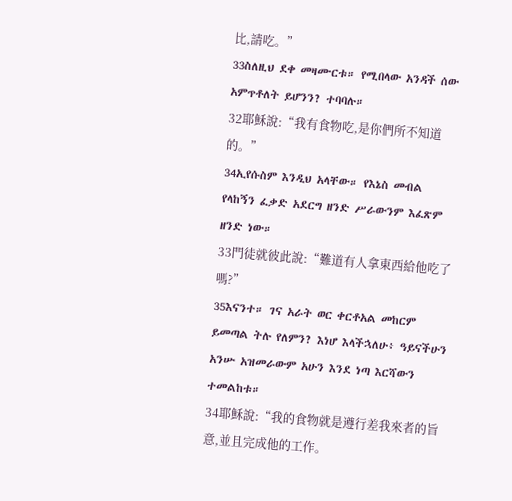比,請吃。”
33ስለዚህ ደቀ መዛሙርቱ። የሚበላው አንዳች ሰው አምጥቶለት ይሆንን? ተባባሉ።
32耶穌說:“我有食物吃,是你們所不知道的。”
34ኢየሱስም እንዲህ አላቸው። የእኔስ መብል የላከኝን ፈቃድ አደርግ ዘንድ ሥራውንም እፈጽም ዘንድ ነው።
33門徒就彼此說:“難道有人拿東西給他吃了嗎?”
35እናንተ። ገና አራት ወር ቀርቶአል መከርም ይመጣል ትሉ የለምን? እነሆ እላችኋለሁ፥ ዓይናችሁን አንሡ አዝመራውም አሁን እንደ ነጣ እርሻውን ተመልከቱ።
34耶穌說:“我的食物就是遵行差我來者的旨意,並且完成他的工作。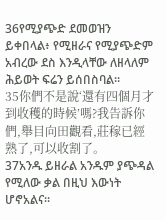36የሚያጭድ ደመወዝን ይቀበላል፥ የሚዘራና የሚያጭድም አብረው ደስ እንዲላቸው ለዘላለም ሕይወት ፍሬን ይሰበስባል።
35你們不是說‘還有四個月才到收穫的時候’嗎?我告訴你們,舉目向田觀看,莊稼已經熟了,可以收割了。
37አንዱ ይዘራል አንዱም ያጭዳል የሚለው ቃል በዚህ እውነት ሆኖአልና።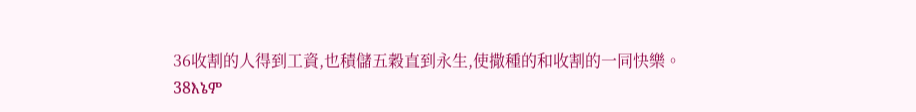36收割的人得到工資,也積儲五穀直到永生,使撒種的和收割的一同快樂。
38እኔም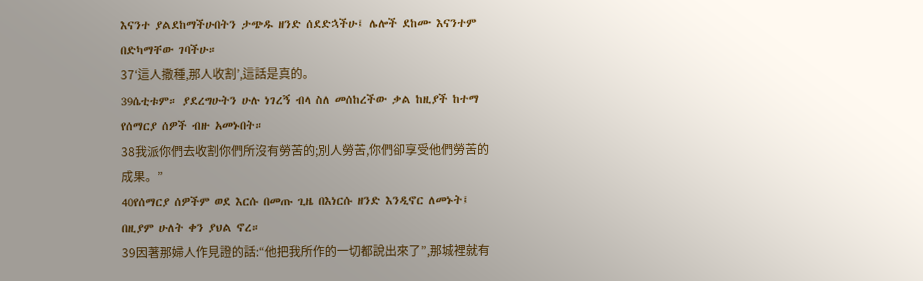እናንተ ያልደከማችሁበትን ታጭዱ ዘንድ ሰደድኋችሁ፤ ሌሎች ደከሙ እናንተም በድካማቸው ገባችሁ።
37‘這人撒種,那人收割’,這話是真的。
39ሴቲቱም። ያደረግሁትን ሁሉ ነገረኝ ብላ ስለ መሰከረችው ቃል ከዚያች ከተማ የሰማርያ ሰዎች ብዙ አመኑበት።
38我派你們去收割你們所沒有勞苦的;別人勞苦,你們卻享受他們勞苦的成果。”
40የሰማርያ ሰዎችም ወደ እርሱ በመጡ ጊዜ በእነርሱ ዘንድ እንዲኖር ለመኑት፤ በዚያም ሁለት ቀን ያህል ኖረ።
39因著那婦人作見證的話:“他把我所作的一切都說出來了”,那城裡就有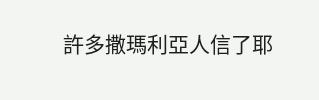許多撒瑪利亞人信了耶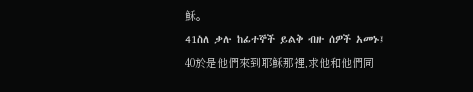穌。
41ስለ ቃሉ ከፊተኞች ይልቅ ብዙ ሰዎች አመኑ፤
40於是他們來到耶穌那裡,求他和他們同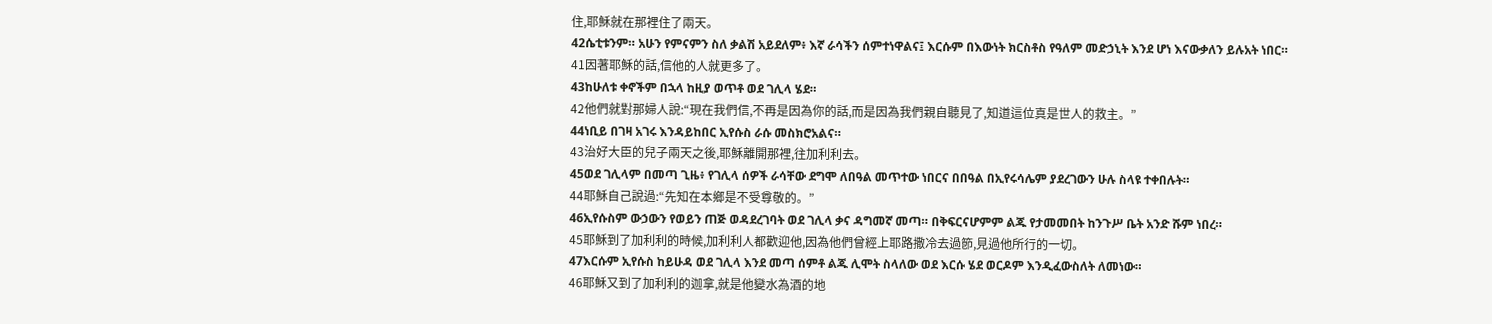住,耶穌就在那裡住了兩天。
42ሴቲቱንም። አሁን የምናምን ስለ ቃልሽ አይደለም፥ እኛ ራሳችን ሰምተነዋልና፤ እርሱም በእውነት ክርስቶስ የዓለም መድኃኒት እንደ ሆነ እናውቃለን ይሉአት ነበር።
41因著耶穌的話,信他的人就更多了。
43ከሁለቱ ቀኖችም በኋላ ከዚያ ወጥቶ ወደ ገሊላ ሄደ።
42他們就對那婦人說:“現在我們信,不再是因為你的話,而是因為我們親自聽見了,知道這位真是世人的救主。”
44ነቢይ በገዛ አገሩ እንዳይከበር ኢየሱስ ራሱ መስክሮአልና።
43治好大臣的兒子兩天之後,耶穌離開那裡,往加利利去。
45ወደ ገሊላም በመጣ ጊዜ፥ የገሊላ ሰዎች ራሳቸው ደግሞ ለበዓል መጥተው ነበርና በበዓል በኢየሩሳሌም ያደረገውን ሁሉ ስላዩ ተቀበሉት።
44耶穌自己說過:“先知在本鄉是不受尊敬的。”
46ኢየሱስም ውኃውን የወይን ጠጅ ወዳደረገባት ወደ ገሊላ ቃና ዳግመኛ መጣ። በቅፍርናሆምም ልጁ የታመመበት ከንጉሥ ቤት አንድ ሹም ነበረ።
45耶穌到了加利利的時候,加利利人都歡迎他,因為他們曾經上耶路撒冷去過節,見過他所行的一切。
47እርሱም ኢየሱስ ከይሁዳ ወደ ገሊላ እንደ መጣ ሰምቶ ልጁ ሊሞት ስላለው ወደ እርሱ ሄደ ወርዶም እንዲፈውስለት ለመነው።
46耶穌又到了加利利的迦拿,就是他變水為酒的地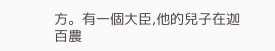方。有一個大臣,他的兒子在迦百農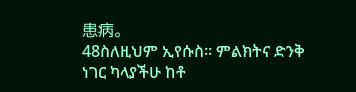患病。
48ስለዚህም ኢየሱስ። ምልክትና ድንቅ ነገር ካላያችሁ ከቶ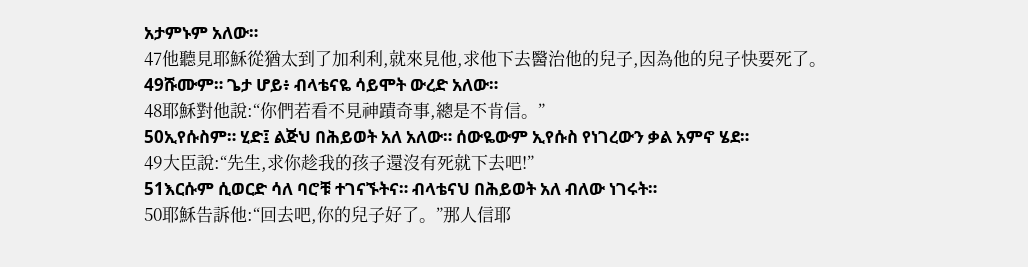አታምኑም አለው።
47他聽見耶穌從猶太到了加利利,就來見他,求他下去醫治他的兒子,因為他的兒子快要死了。
49ሹሙም። ጌታ ሆይ፥ ብላቴናዬ ሳይሞት ውረድ አለው።
48耶穌對他說:“你們若看不見神蹟奇事,總是不肯信。”
50ኢየሱስም። ሂድ፤ ልጅህ በሕይወት አለ አለው። ሰውዬውም ኢየሱስ የነገረውን ቃል አምኖ ሄደ።
49大臣說:“先生,求你趁我的孩子還沒有死就下去吧!”
51እርሱም ሲወርድ ሳለ ባሮቹ ተገናኙትና። ብላቴናህ በሕይወት አለ ብለው ነገሩት።
50耶穌告訴他:“回去吧,你的兒子好了。”那人信耶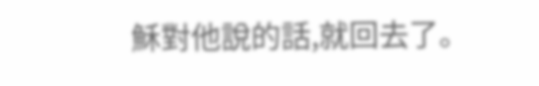穌對他說的話,就回去了。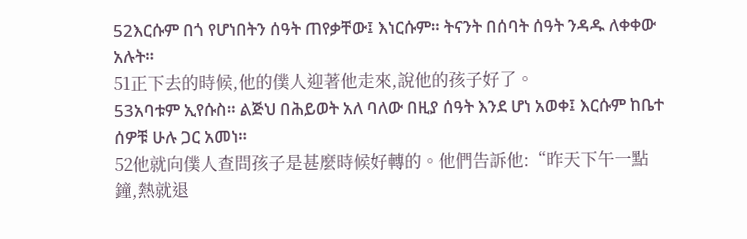52እርሱም በጎ የሆነበትን ሰዓት ጠየቃቸው፤ እነርሱም። ትናንት በሰባት ሰዓት ንዳዱ ለቀቀው አሉት።
51正下去的時候,他的僕人迎著他走來,說他的孩子好了。
53አባቱም ኢየሱስ። ልጅህ በሕይወት አለ ባለው በዚያ ሰዓት እንደ ሆነ አወቀ፤ እርሱም ከቤተ ሰዎቹ ሁሉ ጋር አመነ።
52他就向僕人查問孩子是甚麼時候好轉的。他們告訴他:“昨天下午一點鐘,熱就退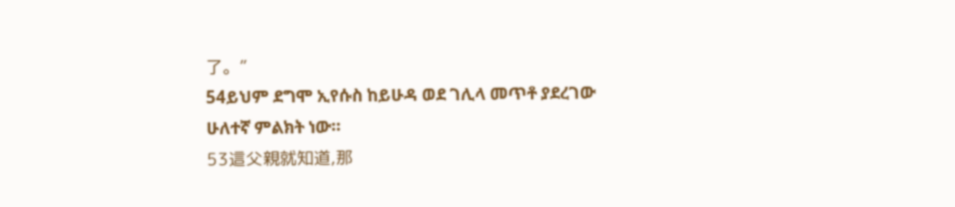了。”
54ይህም ደግሞ ኢየሱስ ከይሁዳ ወደ ገሊላ መጥቶ ያደረገው ሁለተኛ ምልክት ነው።
53這父親就知道,那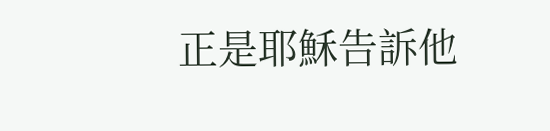正是耶穌告訴他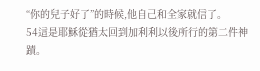“你的兒子好了”的時候,他自己和全家就信了。
54這是耶穌從猶太回到加利利以後所行的第二件神蹟。